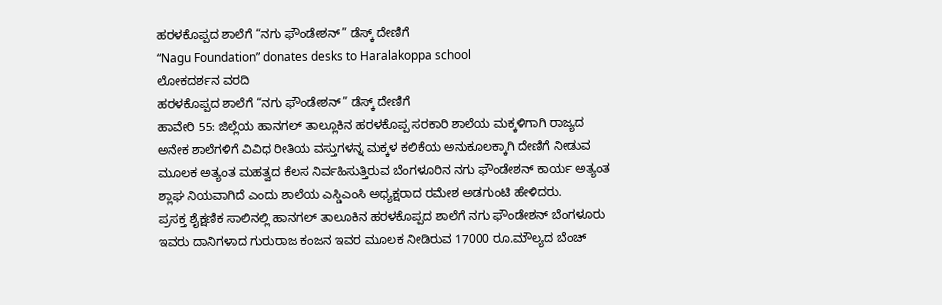ಹರಳಕೊಪ್ಪದ ಶಾಲೆಗೆ “ನಗು ಫೌಂಡೇಶನ್” ಡೆಸ್ಕ್ ದೇಣಿಗೆ
“Nagu Foundation” donates desks to Haralakoppa school
ಲೋಕದರ್ಶನ ವರದಿ
ಹರಳಕೊಪ್ಪದ ಶಾಲೆಗೆ “ನಗು ಫೌಂಡೇಶನ್” ಡೆಸ್ಕ್ ದೇಣಿಗೆ
ಹಾವೇರಿ 55: ಜಿಲ್ಲೆಯ ಹಾನಗಲ್ ತಾಲ್ಲೂಕಿನ ಹರಳಕೊಪ್ಪ ಸರಕಾರಿ ಶಾಲೆಯ ಮಕ್ಕಳಿಗಾಗಿ ರಾಜ್ಯದ ಅನೇಕ ಶಾಲೆಗಳಿಗೆ ವಿವಿಧ ರೀತಿಯ ವಸ್ತುಗಳನ್ನ ಮಕ್ಕಳ ಕಲಿಕೆಯ ಅನುಕೂಲಕ್ಕಾಗಿ ದೇಣಿಗೆ ನೀಡುವ ಮೂಲಕ ಅತ್ಯಂತ ಮಹತ್ವದ ಕೆಲಸ ನಿರ್ವಹಿಸುತ್ತಿರುವ ಬೆಂಗಳೂರಿನ ನಗು ಫೌಂಡೇಶನ್ ಕಾರ್ಯ ಅತ್ಯಂತ ಶ್ಲಾಘ ನಿಯವಾಗಿದೆ ಎಂದು ಶಾಲೆಯ ಎಸ್ಡಿಎಂಸಿ ಅಧ್ಯಕ್ಷರಾದ ರಮೇಶ ಅಡಗುಂಟಿ ಹೇಳಿದರು.
ಪ್ರಸಕ್ತ ಶೈಕ್ಷಣಿಕ ಸಾಲಿನಲ್ಲಿ ಹಾನಗಲ್ ತಾಲೂಕಿನ ಹರಳಕೊಪ್ಪದ ಶಾಲೆಗೆ ನಗು ಫೌಂಡೇಶನ್ ಬೆಂಗಳೂರು ಇವರು ದಾನಿಗಳಾದ ಗುರುರಾಜ ಕಂಜನ ಇವರ ಮೂಲಕ ನೀಡಿರುವ 17000 ರೂ.ಮೌಲ್ಯದ ಬೆಂಚ್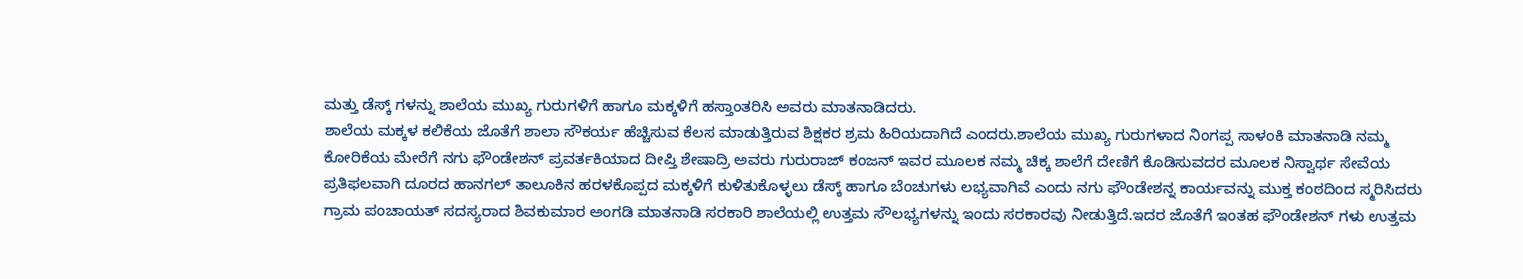ಮತ್ತು ಡೆಸ್ಕ್ ಗಳನ್ನು ಶಾಲೆಯ ಮುಖ್ಯ ಗುರುಗಳಿಗೆ ಹಾಗೂ ಮಕ್ಕಳಿಗೆ ಹಸ್ತಾಂತರಿಸಿ ಅವರು ಮಾತನಾಡಿದರು.
ಶಾಲೆಯ ಮಕ್ಕಳ ಕಲಿಕೆಯ ಜೊತೆಗೆ ಶಾಲಾ ಸೌಕರ್ಯ ಹೆಚ್ಚಿಸುವ ಕೆಲಸ ಮಾಡುತ್ತಿರುವ ಶಿಕ್ಷಕರ ಶ್ರಮ ಹಿರಿಯದಾಗಿದೆ ಎಂದರು.ಶಾಲೆಯ ಮುಖ್ಯ ಗುರುಗಳಾದ ನಿಂಗಪ್ಪ ಸಾಳಂಕಿ ಮಾತನಾಡಿ ನಮ್ಮ ಕೋರಿಕೆಯ ಮೇರೆಗೆ ನಗು ಫೌಂಡೇಶನ್ ಪ್ರವರ್ತಕಿಯಾದ ದೀಪ್ತಿ ಶೇಷಾದ್ರಿ ಅವರು ಗುರುರಾಜ್ ಕಂಜನ್ ಇವರ ಮೂಲಕ ನಮ್ಮ ಚಿಕ್ಕ ಶಾಲೆಗೆ ದೇಣಿಗೆ ಕೊಡಿಸುವದರ ಮೂಲಕ ನಿಸ್ವಾರ್ಥ ಸೇವೆಯ ಪ್ರತಿಫಲವಾಗಿ ದೂರದ ಹಾನಗಲ್ ತಾಲೂಕಿನ ಹರಳಕೊಪ್ಪದ ಮಕ್ಕಳಿಗೆ ಕುಳಿತುಕೊಳ್ಳಲು ಡೆಸ್ಕ್ ಹಾಗೂ ಬೆಂಚುಗಳು ಲಭ್ಯವಾಗಿವೆ ಎಂದು ನಗು ಫೌಂಡೇಶನ್ನ ಕಾರ್ಯವನ್ನು ಮುಕ್ತ ಕಂಠದಿಂದ ಸ್ಮರಿಸಿದರು
ಗ್ರಾಮ ಪಂಚಾಯತ್ ಸದಸ್ಯರಾದ ಶಿವಕುಮಾರ ಅಂಗಡಿ ಮಾತನಾಡಿ ಸರಕಾರಿ ಶಾಲೆಯಲ್ಲಿ ಉತ್ತಮ ಸೌಲಭ್ಯಗಳನ್ನು ಇಂದು ಸರಕಾರವು ನೀಡುತ್ತಿದೆ.ಇದರ ಜೊತೆಗೆ ಇಂತಹ ಫೌಂಡೇಶನ್ ಗಳು ಉತ್ತಮ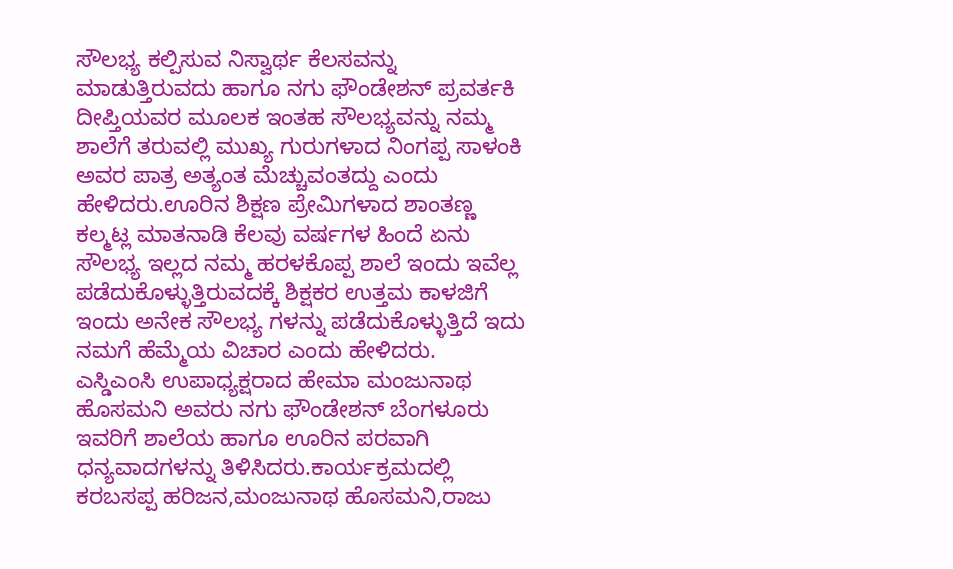ಸೌಲಭ್ಯ ಕಲ್ಪಿಸುವ ನಿಸ್ವಾರ್ಥ ಕೆಲಸವನ್ನು ಮಾಡುತ್ತಿರುವದು ಹಾಗೂ ನಗು ಫೌಂಡೇಶನ್ ಪ್ರವರ್ತಕಿ ದೀಪ್ತಿಯವರ ಮೂಲಕ ಇಂತಹ ಸೌಲಭ್ಯವನ್ನು ನಮ್ಮ ಶಾಲೆಗೆ ತರುವಲ್ಲಿ ಮುಖ್ಯ ಗುರುಗಳಾದ ನಿಂಗಪ್ಪ ಸಾಳಂಕಿ ಅವರ ಪಾತ್ರ ಅತ್ಯಂತ ಮೆಚ್ಚುವಂತದ್ದು ಎಂದು ಹೇಳಿದರು.ಊರಿನ ಶಿಕ್ಷಣ ಪ್ರೇಮಿಗಳಾದ ಶಾಂತಣ್ಣ ಕಲ್ಮಟ್ಲ ಮಾತನಾಡಿ ಕೆಲವು ವರ್ಷಗಳ ಹಿಂದೆ ಏನು ಸೌಲಭ್ಯ ಇಲ್ಲದ ನಮ್ಮ ಹರಳಕೊಪ್ಪ ಶಾಲೆ ಇಂದು ಇವೆಲ್ಲ ಪಡೆದುಕೊಳ್ಳುತ್ತಿರುವದಕ್ಕೆ ಶಿಕ್ಷಕರ ಉತ್ತಮ ಕಾಳಜಿಗೆ ಇಂದು ಅನೇಕ ಸೌಲಭ್ಯ ಗಳನ್ನು ಪಡೆದುಕೊಳ್ಳುತ್ತಿದೆ ಇದು ನಮಗೆ ಹೆಮ್ಮೆಯ ವಿಚಾರ ಎಂದು ಹೇಳಿದರು.
ಎಸ್ಡಿಎಂಸಿ ಉಪಾಧ್ಯಕ್ಷರಾದ ಹೇಮಾ ಮಂಜುನಾಥ ಹೊಸಮನಿ ಅವರು ನಗು ಫೌಂಡೇಶನ್ ಬೆಂಗಳೂರು ಇವರಿಗೆ ಶಾಲೆಯ ಹಾಗೂ ಊರಿನ ಪರವಾಗಿ ಧನ್ಯವಾದಗಳನ್ನು ತಿಳಿಸಿದರು.ಕಾರ್ಯಕ್ರಮದಲ್ಲಿ ಕರಬಸಪ್ಪ ಹರಿಜನ,ಮಂಜುನಾಥ ಹೊಸಮನಿ,ರಾಜು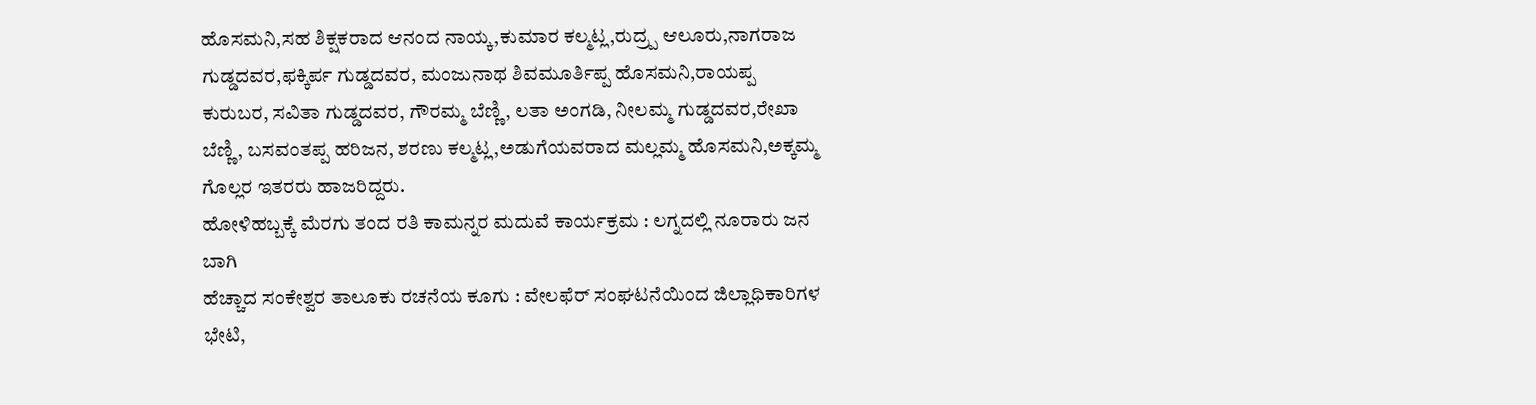ಹೊಸಮನಿ,ಸಹ ಶಿಕ್ಷಕರಾದ ಆನಂದ ನಾಯ್ಕ,ಕುಮಾರ ಕಲ್ಮಟ್ಲ,ರುದ್ರ್ಪ ಆಲೂರು,ನಾಗರಾಜ ಗುಡ್ಡದವರ,ಫಕ್ಕಿರ್ಪ ಗುಡ್ಡದವರ, ಮಂಜುನಾಥ ಶಿವಮೂರ್ತಿಪ್ಪ ಹೊಸಮನಿ,ರಾಯಪ್ಪ ಕುರುಬರ, ಸವಿತಾ ಗುಡ್ಡದವರ, ಗೌರಮ್ಮ ಬೆಣ್ಣಿ, ಲತಾ ಅಂಗಡಿ, ನೀಲಮ್ಮ ಗುಡ್ಡದವರ,ರೇಖಾ ಬೆಣ್ಣಿ, ಬಸವಂತಪ್ಪ ಹರಿಜನ, ಶರಣು ಕಲ್ಮಟ್ಲ,ಅಡುಗೆಯವರಾದ ಮಲ್ಲಮ್ಮ ಹೊಸಮನಿ,ಅಕ್ಕಮ್ಮ ಗೊಲ್ಲರ ಇತರರು ಹಾಜರಿದ್ದರು.
ಹೋಳಿಹಬ್ಬಕ್ಕೆ ಮೆರಗು ತಂದ ರತಿ ಕಾಮನ್ನರ ಮದುವೆ ಕಾರ್ಯಕ್ರಮ : ಲಗ್ನದಲ್ಲಿ ನೂರಾರು ಜನ ಬಾಗಿ
ಹೆಚ್ಚಾದ ಸಂಕೇಶ್ವರ ತಾಲೂಕು ರಚನೆಯ ಕೂಗು : ವೇಲಫೆರ್ ಸಂಘಟನೆಯಿಂದ ಜಿಲ್ಲಾಧಿಕಾರಿಗಳ ಭೇಟಿ,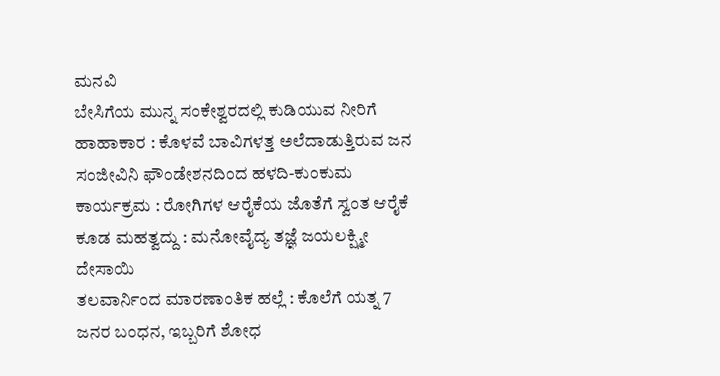ಮನವಿ
ಬೇಸಿಗೆಯ ಮುನ್ನ ಸಂಕೇಶ್ವರದಲ್ಲಿ ಕುಡಿಯುವ ನೀರಿಗೆ ಹಾಹಾಕಾರ : ಕೊಳವೆ ಬಾವಿಗಳತ್ತ ಅಲೆದಾಡುತ್ತಿರುವ ಜನ
ಸಂಜೀವಿನಿ ಫೌಂಡೇಶನದಿಂದ ಹಳದಿ-ಕುಂಕುಮ ಕಾರ್ಯಕ್ರಮ : ರೋಗಿಗಳ ಆರೈಕೆಯ ಜೊತೆಗೆ ಸ್ವಂತ ಆರೈಕೆ ಕೂಡ ಮಹತ್ವದ್ದು : ಮನೋವೈದ್ಯ ತಜ್ಞೆ ಜಯಲಕ್ಷ್ಮೀ ದೇಸಾಯಿ
ತಲವಾರ್ನಿಂದ ಮಾರಣಾಂತಿಕ ಹಲ್ಲೆ : ಕೊಲೆಗೆ ಯತ್ನ 7 ಜನರ ಬಂಧನ, ಇಬ್ಬರಿಗೆ ಶೋಧ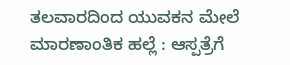ತಲವಾರದಿಂದ ಯುವಕನ ಮೇಲೆ ಮಾರಣಾಂತಿಕ ಹಲ್ಲೆ : ಆಸ್ಪತ್ರೆಗೆ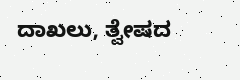ದಾಖಲು, ತ್ವೇಷದ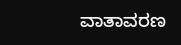ವಾತಾವರಣ